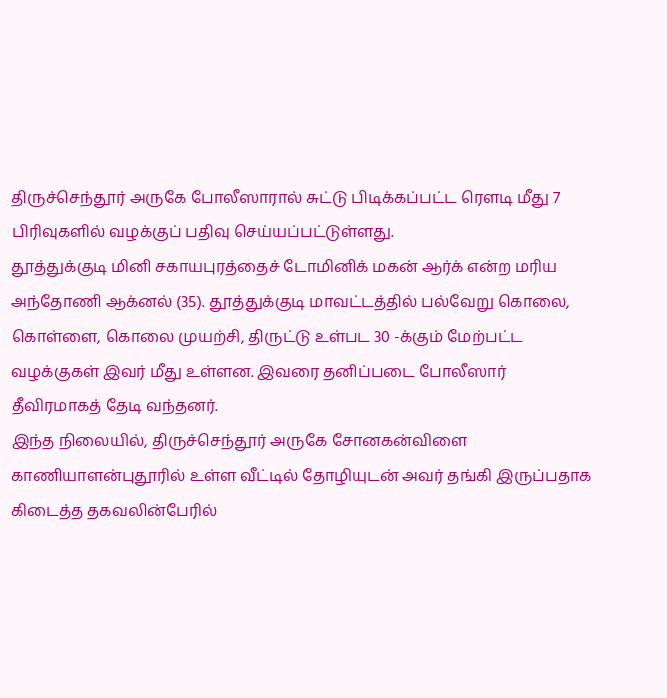திருச்செந்தூர் அருகே போலீஸாரால் சுட்டு பிடிக்கப்பட்ட ரெளடி மீது 7 பிரிவுகளில் வழக்குப் பதிவு செய்யப்பட்டுள்ளது.
தூத்துக்குடி மினி சகாயபுரத்தைச் டோமினிக் மகன் ஆர்க் என்ற மரிய அந்தோணி ஆக்னல் (35). தூத்துக்குடி மாவட்டத்தில் பல்வேறு கொலை, கொள்ளை, கொலை முயற்சி, திருட்டு உள்பட 30 -க்கும் மேற்பட்ட வழக்குகள் இவர் மீது உள்ளன. இவரை தனிப்படை போலீஸார் தீவிரமாகத் தேடி வந்தனர்.
இந்த நிலையில், திருச்செந்தூர் அருகே சோனகன்விளை காணியாளன்புதூரில் உள்ள வீட்டில் தோழியுடன் அவர் தங்கி இருப்பதாக கிடைத்த தகவலின்பேரில்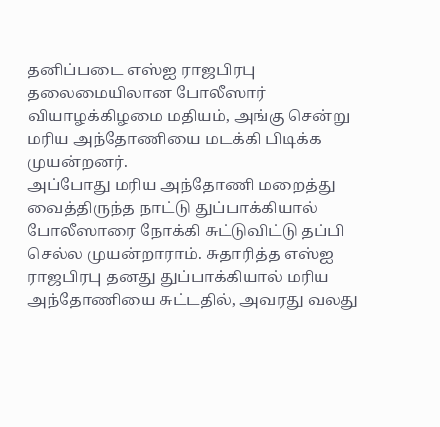தனிப்படை எஸ்ஐ ராஜபிரபு தலைமையிலான போலீஸார் வியாழக்கிழமை மதியம், அங்கு சென்று மரிய அந்தோணியை மடக்கி பிடிக்க முயன்றனர்.
அப்போது மரிய அந்தோணி மறைத்து வைத்திருந்த நாட்டு துப்பாக்கியால் போலீஸாரை நோக்கி சுட்டுவிட்டு தப்பி செல்ல முயன்றாராம். சுதாரித்த எஸ்ஐ ராஜபிரபு தனது துப்பாக்கியால் மரிய அந்தோணியை சுட்டதில், அவரது வலது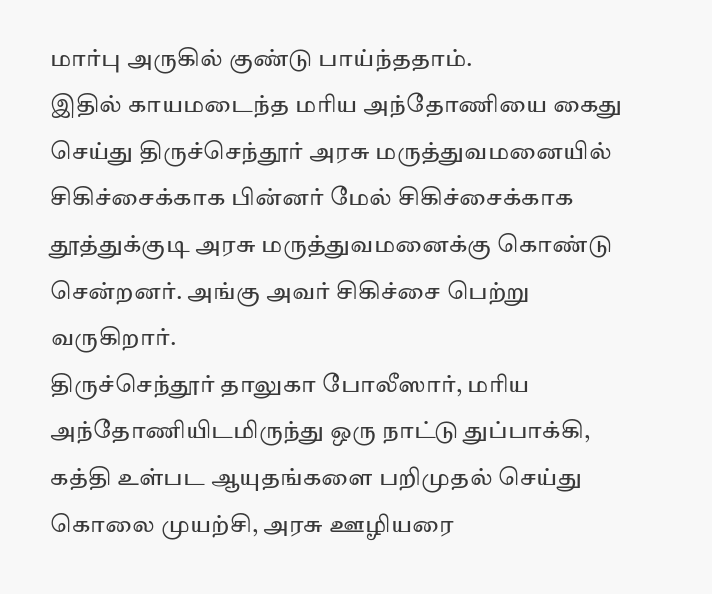மார்பு அருகில் குண்டு பாய்ந்ததாம்.
இதில் காயமடைந்த மரிய அந்தோணியை கைது செய்து திருச்செந்தூர் அரசு மருத்துவமனையில் சிகிச்சைக்காக பின்னர் மேல் சிகிச்சைக்காக தூத்துக்குடி அரசு மருத்துவமனைக்கு கொண்டு சென்றனர். அங்கு அவர் சிகிச்சை பெற்று வருகிறார்.
திருச்செந்தூர் தாலுகா போலீஸார், மரிய அந்தோணியிடமிருந்து ஒரு நாட்டு துப்பாக்கி, கத்தி உள்பட ஆயுதங்களை பறிமுதல் செய்து கொலை முயற்சி, அரசு ஊழியரை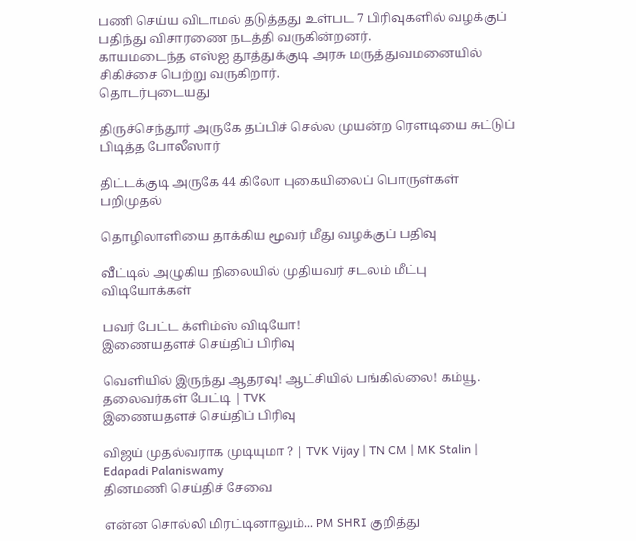பணி செய்ய விடாமல் தடுத்தது உள்பட 7 பிரிவுகளில் வழக்குப் பதிந்து விசாரணை நடத்தி வருகின்றனர்.
காயமடைந்த எஸ்ஐ தூத்துக்குடி அரசு மருத்துவமனையில் சிகிச்சை பெற்று வருகிறார்.
தொடர்புடையது

திருச்செந்தூர் அருகே தப்பிச் செல்ல முயன்ற ரௌடியை சுட்டுப் பிடித்த போலீஸார்

திட்டக்குடி அருகே 44 கிலோ புகையிலைப் பொருள்கள் பறிமுதல்

தொழிலாளியை தாக்கிய மூவர் மீது வழக்குப் பதிவு

வீட்டில் அழுகிய நிலையில் முதியவர் சடலம் மீட்பு
விடியோக்கள்

பவர் பேட்ட க்ளிம்ஸ் விடியோ!
இணையதளச் செய்திப் பிரிவு

வெளியில் இருந்து ஆதரவு! ஆட்சியில் பங்கில்லை! கம்யூ. தலைவர்கள் பேட்டி | TVK
இணையதளச் செய்திப் பிரிவு

விஜய் முதல்வராக முடியுமா ? | TVK Vijay | TN CM | MK Stalin | Edapadi Palaniswamy
தினமணி செய்திச் சேவை

என்ன சொல்லி மிரட்டினாலும்... PM SHRI குறித்து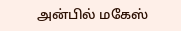அன்பில் மகேஸ்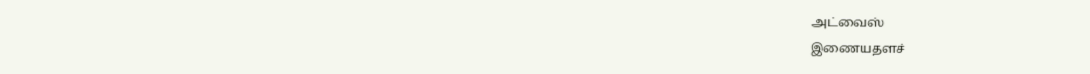அட்வைஸ்
இணையதளச்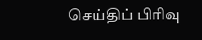செய்திப் பிரிவு